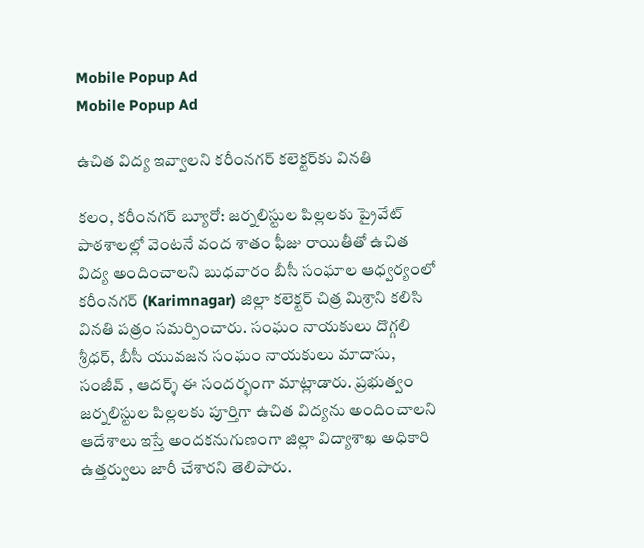Mobile Popup Ad
Mobile Popup Ad

ఉచిత విద్య ఇవ్వాలని కరీంనగర్ కలెక్టర్‌కు వినతి

కలం, కరీంనగర్ బ్యూరో: జర్నలిస్టుల పిల్లలకు ప్రైవేట్ పాఠశాలల్లో వెంటనే వంద శాతం ఫీజు రాయితీతో ఉచిత విద్య అందించాలని బుధవారం బీసీ సంఘాల ఆధ్వర్యంలో కరీంనగర్ (Karimnagar) జిల్లా కలెక్టర్ చిత్ర మిశ్రాని కలిసి వినతి పత్రం సమర్పించారు. సంఘం నాయకులు దొగ్గలి శ్రీధర్, బీసీ యువజన సంఘం నాయకులు మాదాసు, సంజీవ్ , ఆదర్శ్ ఈ సందర్భంగా మాట్లాడారు. ప్రభుత్వం జర్నలిస్టుల పిల్లలకు పూర్తిగా ఉచిత విద్యను అందించాలని ఆదేశాలు ఇస్తే అందకనుగుణంగా జిల్లా విద్యాశాఖ అధికారి ఉత్తర్వులు జారీ చేశారని తెలిపారు.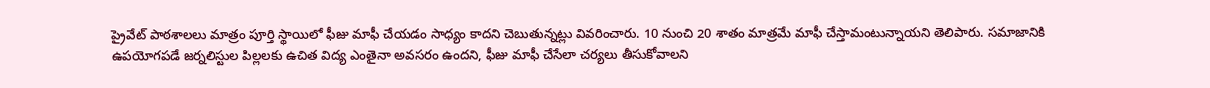ప్రైవేట్ పాఠశాలలు మాత్రం పూర్తి స్థాయిలో ఫీజు మాఫీ చేయడం సాధ్యం కాదని చెబుతున్నట్లు వివరించారు. 10 నుంచి 20 శాతం మాత్రమే మాఫీ చేస్తామంటున్నాయని తెలిపారు. సమాజానికి ఉపయోగపడే జర్నలిస్టుల పిల్లలకు ఉచిత విద్య ఎంతైనా అవసరం ఉందని, ఫీజు మాఫీ చేసేలా చర్యలు తీసుకోవాలని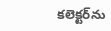కలెక్టర్‌ను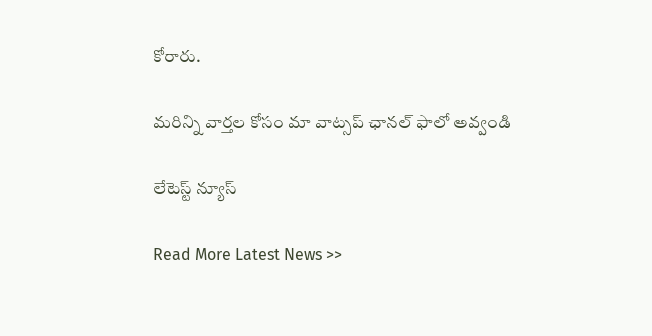కోరారు.

మ‌రిన్ని వార్త‌ల కోసం మా వాట్స‌ప్ ఛాన‌ల్ ఫాలో అవ్వండి

లేటెస్ట్ న్యూస్‌

Read More Latest News >>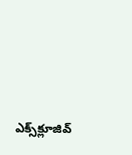ఎక్స్‌క్లూజివ్‌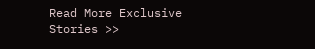Read More Exclusive Stories >>